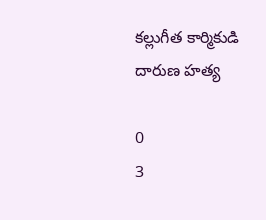కల్లుగీత కార్మికుడి దారుణ హత్య

0
3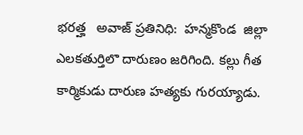భరత్హ   అవాజ్ ప్రతినిధి:  హన్మకొండ  జిల్లా ఎలకతుర్తిలొ దారుణం జరిగింది. కల్లు గీత కార్మికుడు దారుణ హత్యకు గురయ్యాడు.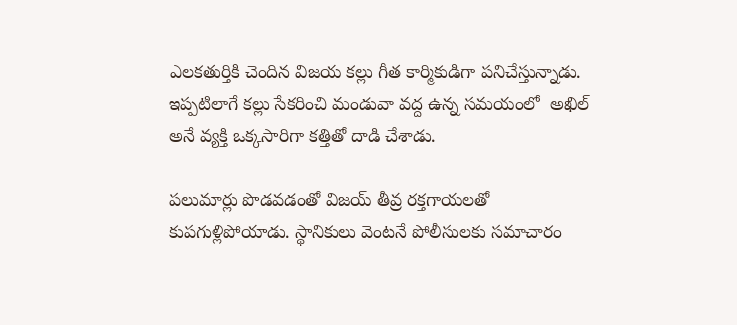ఎలకతుర్తికి చెందిన విజయ కల్లు గీత కార్మికుడిగా పనిచేస్తున్నాడు. ఇప్పటిలాగే కల్లు సేకరించి మండువా వద్ద ఉన్న సమయంలో  అఖిల్ అనే వ్యక్తి ఒక్కసారిగా కత్తితో దాడి చేశాడు.

పలుమార్లు పొడవడంతో విజయ్ తీవ్ర రక్తగాయలతో  కుపగుళ్లిపోయాడు. స్థానికులు వెంటనే పోలీసులకు సమాచారం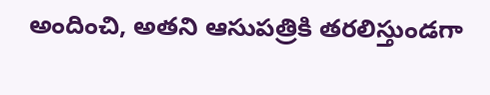అందించి, అతని ఆసుపత్రికి తరలిస్తుండగా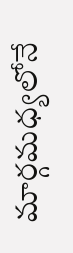మార్గమధ్యలోనే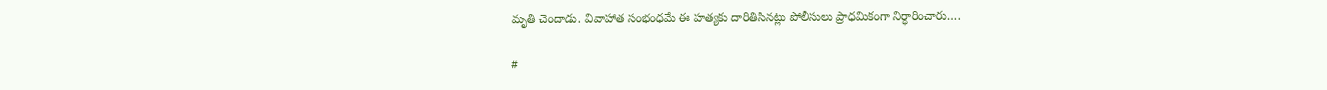మృతి చెందాడు. వివాహాత సంభంధమే ఈ హత్యకు దారితిసినట్లు పోలీసులు ప్రాధమికంగా నిర్ధారించారు….

#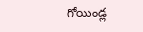గోయిండ్ల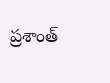ప్రశాంత్